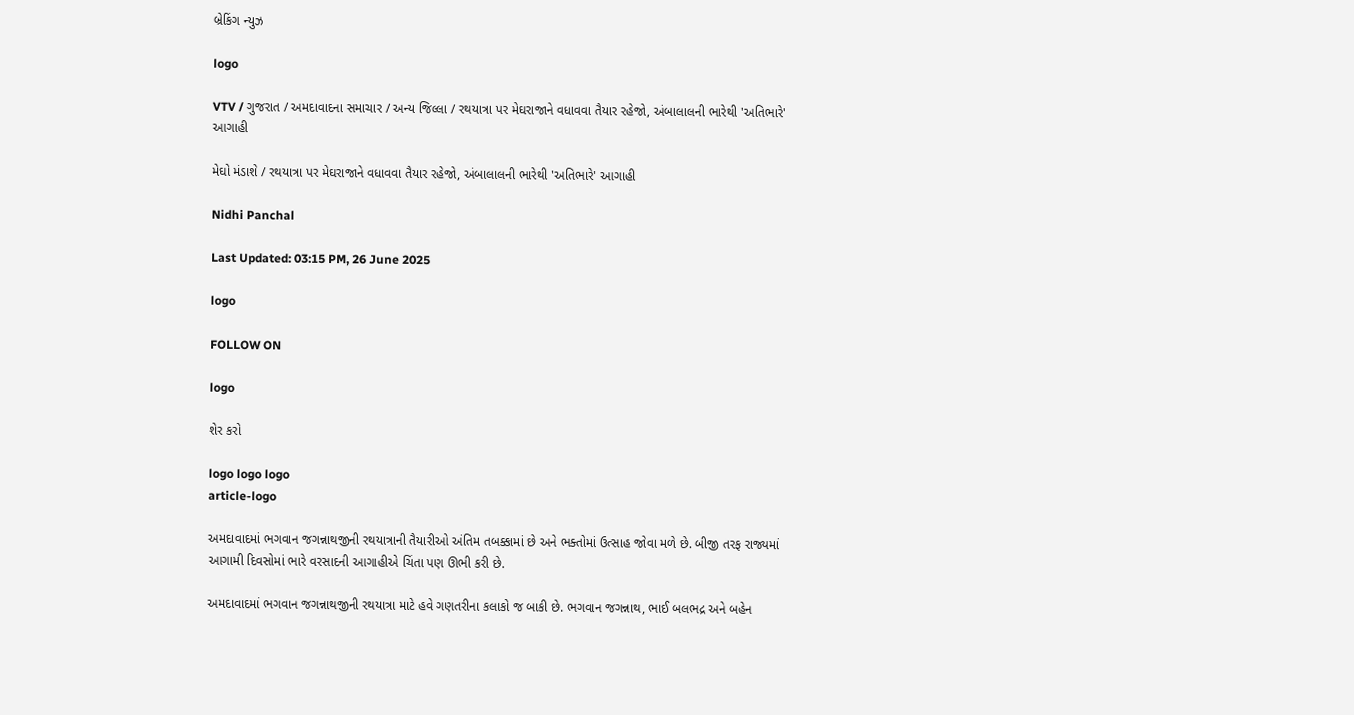બ્રેકિંગ ન્યુઝ

logo

VTV / ગુજરાત / અમદાવાદના સમાચાર / અન્ય જિલ્લા / રથયાત્રા પર મેઘરાજાને વધાવવા તૈયાર રહેજો, અંબાલાલની ભારેથી 'અતિભારે' આગાહી

મેઘો મંડાશે / રથયાત્રા પર મેઘરાજાને વધાવવા તૈયાર રહેજો, અંબાલાલની ભારેથી 'અતિભારે' આગાહી

Nidhi Panchal

Last Updated: 03:15 PM, 26 June 2025

logo

FOLLOW ON

logo

શેર કરો

logo logo logo
article-logo

અમદાવાદમાં ભગવાન જગન્નાથજીની રથયાત્રાની તૈયારીઓ અંતિમ તબક્કામાં છે અને ભક્તોમાં ઉત્સાહ જોવા મળે છે. બીજી તરફ રાજ્યમાં આગામી દિવસોમાં ભારે વરસાદની આગાહીએ ચિંતા પણ ઊભી કરી છે.

અમદાવાદમાં ભગવાન જગન્નાથજીની રથયાત્રા માટે હવે ગણતરીના કલાકો જ બાકી છે. ભગવાન જગન્નાથ, ભાઈ બલભદ્ર અને બહેન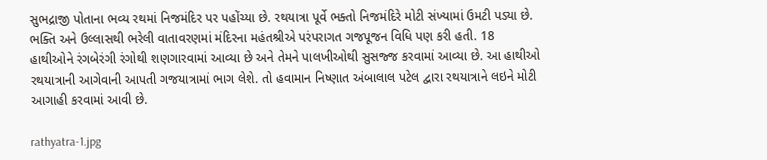સુભદ્રાજી પોતાના ભવ્ય રથમાં નિજમંદિર પર પહોંચ્યા છે. રથયાત્રા પૂર્વે ભક્તો નિજમંદિરે મોટી સંખ્યામાં ઉમટી પડ્યા છે. ભક્તિ અને ઉલ્લાસથી ભરેલી વાતાવરણમાં મંદિરના મહંતશ્રીએ પરંપરાગત ગજપૂજન વિધિ પણ કરી હતી. 18 હાથીઓને રંગબેરંગી રંગોથી શણગારવામાં આવ્યા છે અને તેમને પાલખીઓથી સુસજ્જ કરવામાં આવ્યા છે. આ હાથીઓ રથયાત્રાની આગેવાની આપતી ગજયાત્રામાં ભાગ લેશે. તો હવામાન નિષ્ણાત અંબાલાલ પટેલ દ્વારા રથયાત્રાને લઇને મોટી આગાહી કરવામાં આવી છે.

rathyatra-1.jpg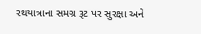રથયાત્રાના સમગ્ર રૂટ પર સુરક્ષા અને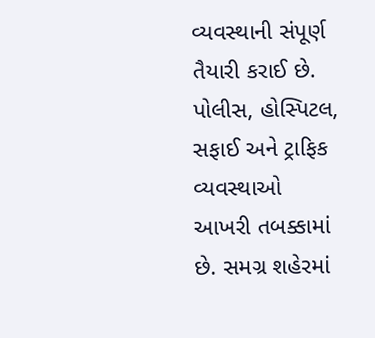વ્યવસ્થાની સંપૂર્ણ તૈયારી કરાઈ છે. પોલીસ, હોસ્પિટલ, સફાઈ અને ટ્રાફિક વ્યવસ્થાઓ આખરી તબક્કામાં છે. સમગ્ર શહેરમાં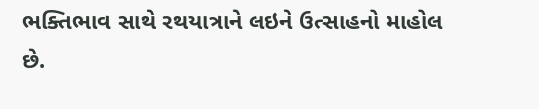ભક્તિભાવ સાથે રથયાત્રાને લઇને ઉત્સાહનો માહોલ છે.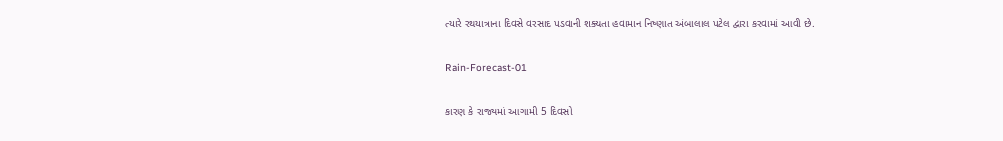ત્યારે રથયાત્રાના દિવસે વરસાદ પડવાની શક્યતા હવામાન નિષ્ણાત અંબાલાલ પટેલ દ્વારા કરવામાં આવી છે.

Rain-Forecast-01

કારણ કે રાજ્યમાં આગામી 5 દિવસો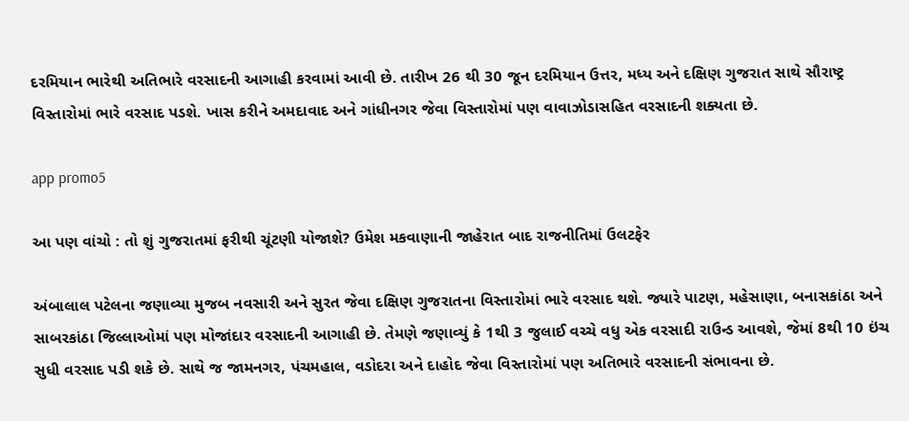દરમિયાન ભારેથી અતિભારે વરસાદની આગાહી કરવામાં આવી છે. તારીખ 26 થી 30 જૂન દરમિયાન ઉત્તર, મધ્ય અને દક્ષિણ ગુજરાત સાથે સૌરાષ્ટ્ર વિસ્તારોમાં ભારે વરસાદ પડશે. ખાસ કરીને અમદાવાદ અને ગાંધીનગર જેવા વિસ્તારોમાં પણ વાવાઝોડાસહિત વરસાદની શક્યતા છે.

app promo5

આ પણ વાંચો : તો શું ગુજરાતમાં ફરીથી ચૂંટણી યોજાશે? ઉમેશ મકવાણાની જાહેરાત બાદ રાજનીતિમાં ઉલટફેર

અંબાલાલ પટેલના જણાવ્યા મુજબ નવસારી અને સુરત જેવા દક્ષિણ ગુજરાતના વિસ્તારોમાં ભારે વરસાદ થશે. જ્યારે પાટણ, મહેસાણા, બનાસકાંઠા અને સાબરકાંઠા જિલ્લાઓમાં પણ મોજાંદાર વરસાદની આગાહી છે. તેમણે જણાવ્યું કે 1થી 3 જુલાઈ વચ્ચે વધુ એક વરસાદી રાઉન્ડ આવશે, જેમાં 8થી 10 ઇંચ સુધી વરસાદ પડી શકે છે. સાથે જ જામનગર, પંચમહાલ, વડોદરા અને દાહોદ જેવા વિસ્તારોમાં પણ અતિભારે વરસાદની સંભાવના છે.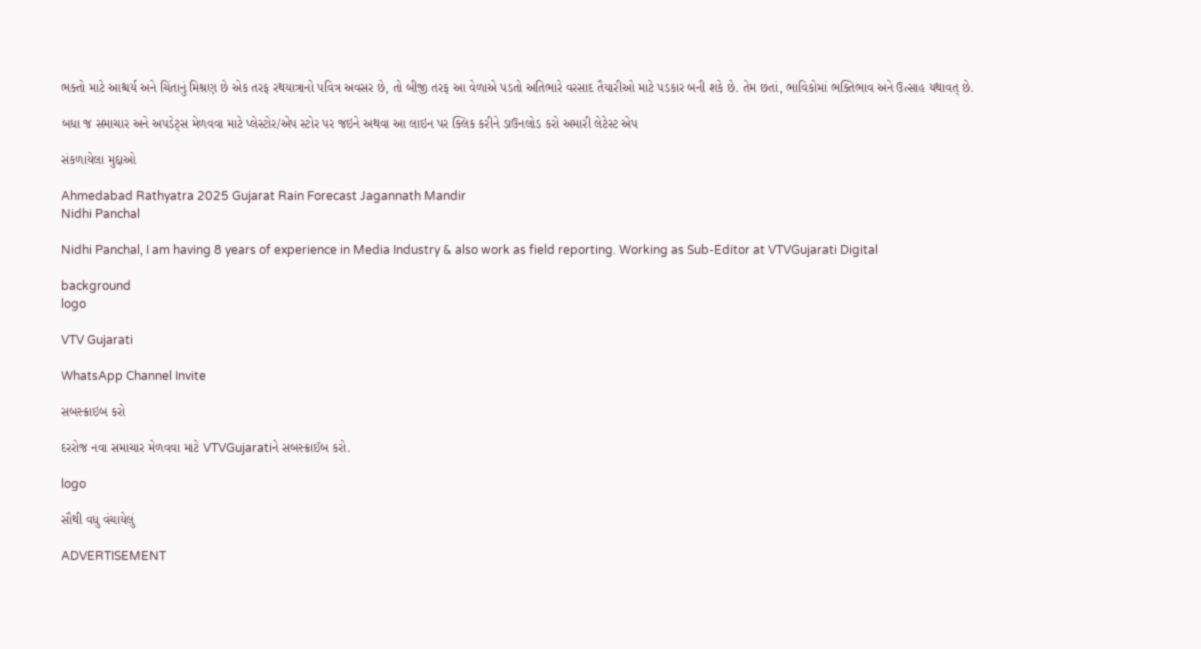ભક્તો માટે આશ્ચર્ય અને ચિંતાનું મિશ્રણ છે એક તરફ રથયાત્રાનો પવિત્ર અવસર છે, તો બીજી તરફ આ વેળાએ પડતો અતિભારે વરસાદ તૈયારીઓ માટે પડકાર બની શકે છે. તેમ છતાં, ભાવિકોમાં ભક્તિભાવ અને ઉત્સાહ યથાવત્ છે.

બધા જ સમાચાર અને અપડેટ્સ મેળવવા માટે પ્લેસ્ટોર/એપ સ્ટોર પર જઇને અથવા આ લાઇન પર ક્લિક કરીને ડાઉનલોડ કરો અમારી લેટેસ્ટ એપ

સંકળાયેલા મુદ્દાઓ

Ahmedabad Rathyatra 2025 Gujarat Rain Forecast Jagannath Mandir
Nidhi Panchal

Nidhi Panchal, I am having 8 years of experience in Media Industry & also work as field reporting. Working as Sub-Editor at VTVGujarati Digital

background
logo

VTV Gujarati

WhatsApp Channel Invite

સબસ્ક્રાઇબ કરો

દરરોજ નવા સમાચાર મેળવવા માટે VTVGujaratiને સબસ્ક્રાઈબ કરો.

logo

સૌથી વધુ વંચાયેલું

ADVERTISEMENT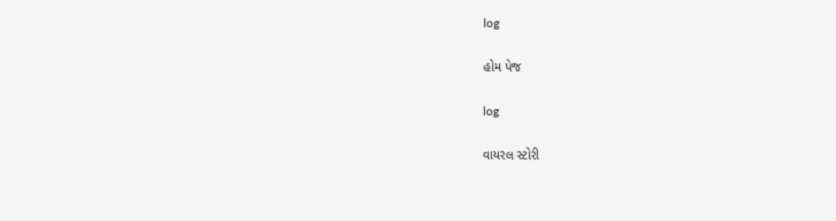log

હોમ પેજ

log

વાયરલ સ્ટોરી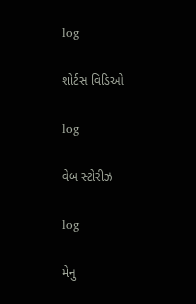log

શોર્ટસ વિડિઓ

log

વેબ સ્ટોરીઝ

log

મેનુ